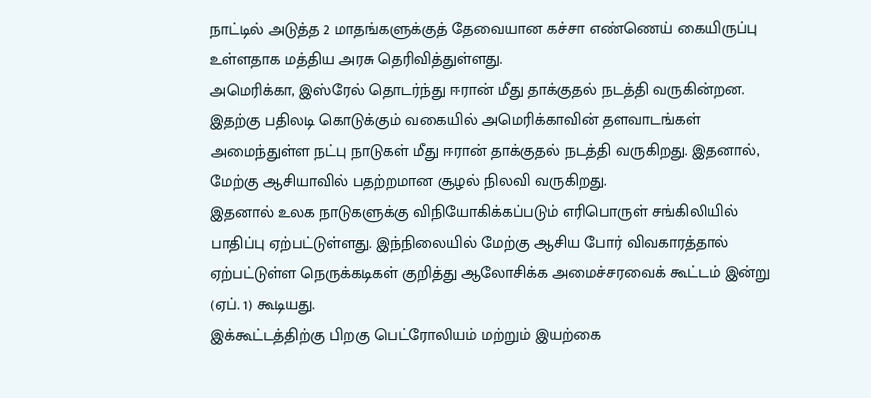நாட்டில் அடுத்த 2 மாதங்களுக்குத் தேவையான கச்சா எண்ணெய் கையிருப்பு உள்ளதாக மத்திய அரசு தெரிவித்துள்ளது.
அமெரிக்கா, இஸ்ரேல் தொடர்ந்து ஈரான் மீது தாக்குதல் நடத்தி வருகின்றன. இதற்கு பதிலடி கொடுக்கும் வகையில் அமெரிக்காவின் தளவாடங்கள் அமைந்துள்ள நட்பு நாடுகள் மீது ஈரான் தாக்குதல் நடத்தி வருகிறது. இதனால், மேற்கு ஆசியாவில் பதற்றமான சூழல் நிலவி வருகிறது.
இதனால் உலக நாடுகளுக்கு விநியோகிக்கப்படும் எரிபொருள் சங்கிலியில் பாதிப்பு ஏற்பட்டுள்ளது. இந்நிலையில் மேற்கு ஆசிய போர் விவகாரத்தால் ஏற்பட்டுள்ள நெருக்கடிகள் குறித்து ஆலோசிக்க அமைச்சரவைக் கூட்டம் இன்று (ஏப். 1) கூடியது.
இக்கூட்டத்திற்கு பிறகு பெட்ரோலியம் மற்றும் இயற்கை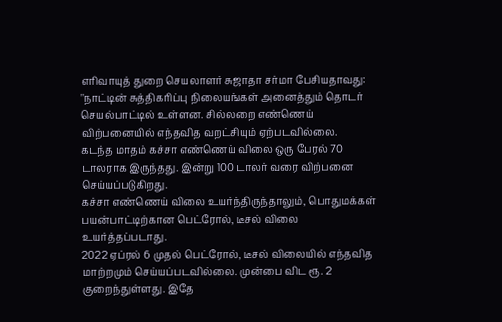எரிவாயுத் துறை செயலாளர் சுஜாதா சர்மா பேசியதாவது:
''நாட்டின் சுத்திகரிப்பு நிலையங்கள் அனைத்தும் தொடர் செயல்பாட்டில் உள்ளன. சில்லறை எண்ணெய் விற்பனையில் எந்தவித வறட்சியும் ஏற்படவில்லை.
கடந்த மாதம் கச்சா எண்ணெய் விலை ஒரு பேரல் 70 டாலராக இருந்தது. இன்று 100 டாலர் வரை விற்பனை செய்யப்படுகிறது.
கச்சா எண்ணெய் விலை உயர்ந்திருந்தாலும், பொதுமக்கள் பயன்பாட்டிற்கான பெட்ரோல், டீசல் விலை உயர்த்தப்படாது.
2022 ஏப்ரல் 6 முதல் பெட்ரோல், டீசல் விலையில் எந்தவித மாற்றமும் செய்யப்படவில்லை. முன்பை விட ரூ. 2 குறைந்துள்ளது. இதே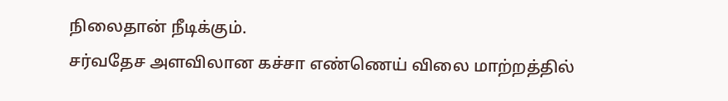நிலைதான் நீடிக்கும்.
சர்வதேச அளவிலான கச்சா எண்ணெய் விலை மாற்றத்தில்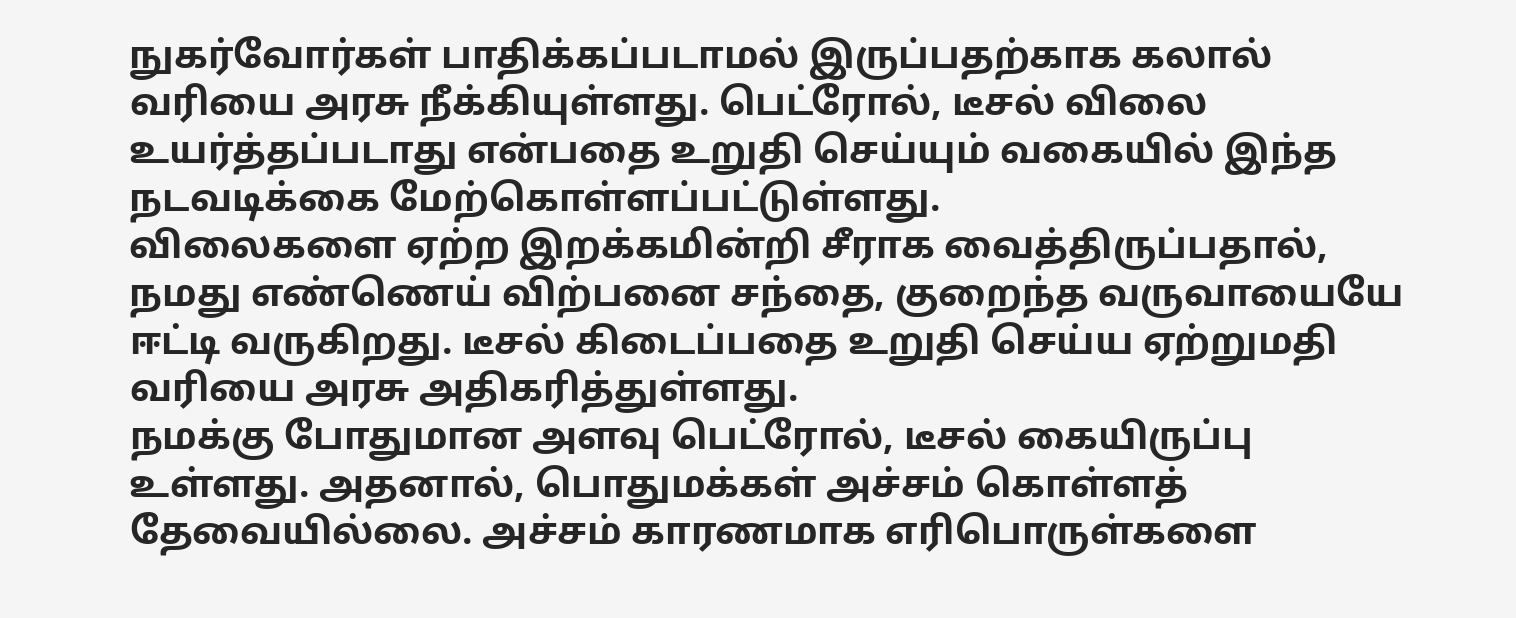நுகர்வோர்கள் பாதிக்கப்படாமல் இருப்பதற்காக கலால் வரியை அரசு நீக்கியுள்ளது. பெட்ரோல், டீசல் விலை உயர்த்தப்படாது என்பதை உறுதி செய்யும் வகையில் இந்த நடவடிக்கை மேற்கொள்ளப்பட்டுள்ளது.
விலைகளை ஏற்ற இறக்கமின்றி சீராக வைத்திருப்பதால், நமது எண்ணெய் விற்பனை சந்தை, குறைந்த வருவாயையே ஈட்டி வருகிறது. டீசல் கிடைப்பதை உறுதி செய்ய ஏற்றுமதி வரியை அரசு அதிகரித்துள்ளது.
நமக்கு போதுமான அளவு பெட்ரோல், டீசல் கையிருப்பு உள்ளது. அதனால், பொதுமக்கள் அச்சம் கொள்ளத் தேவையில்லை. அச்சம் காரணமாக எரிபொருள்களை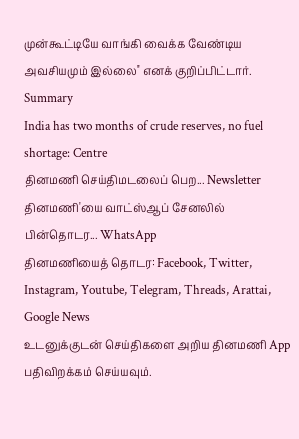முன்கூட்டியே வாங்கி வைக்க வேண்டிய அவசியமும் இல்லை'' எனக் குறிப்பிட்டார்.
Summary
India has two months of crude reserves, no fuel shortage: Centre
தினமணி செய்திமடலைப் பெற... Newsletter
தினமணி'யை வாட்ஸ்ஆப் சேனலில் பின்தொடர... WhatsApp
தினமணியைத் தொடர: Facebook, Twitter, Instagram, Youtube, Telegram, Threads, Arattai, Google News
உடனுக்குடன் செய்திகளை அறிய தினமணி App பதிவிறக்கம் செய்யவும்.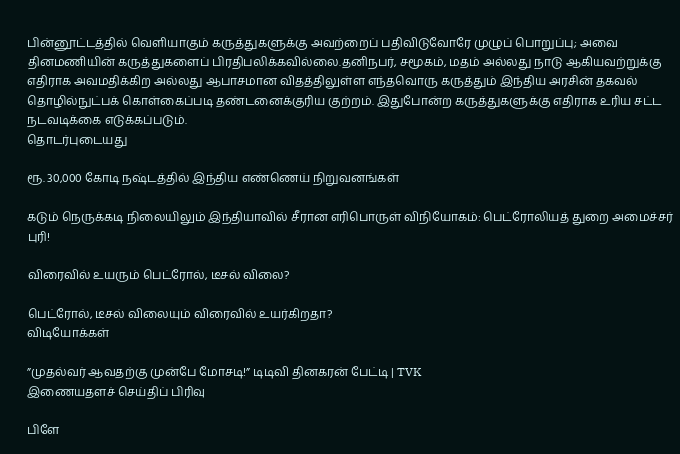பின்னூட்டத்தில் வெளியாகும் கருத்துகளுக்கு அவற்றைப் பதிவிடுவோரே முழுப் பொறுப்பு; அவை தினமணியின் கருத்துகளைப் பிரதிபலிக்கவில்லை.தனிநபர், சமூகம், மதம் அல்லது நாடு ஆகியவற்றுக்கு எதிராக அவமதிக்கிற அல்லது ஆபாசமான விதத்திலுள்ள எந்தவொரு கருத்தும் இந்திய அரசின் தகவல் தொழில்நுட்பக் கொள்கைப்படி தண்டனைக்குரிய குற்றம். இதுபோன்ற கருத்துகளுக்கு எதிராக உரிய சட்ட நடவடிக்கை எடுக்கப்படும்.
தொடர்புடையது

ரூ. 30,000 கோடி நஷ்டத்தில் இந்திய எண்ணெய் நிறுவனங்கள்

கடும் நெருக்கடி நிலையிலும் இந்தியாவில் சீரான எரிபொருள் விநியோகம்: பெட்ரோலியத் துறை அமைச்சர் புரி!

விரைவில் உயரும் பெட்ரோல், டீசல் விலை?

பெட்ரோல், டீசல் விலையும் விரைவில் உயர்கிறதா?
விடியோக்கள்

”முதல்வர் ஆவதற்கு முன்பே மோசடி!” டிடிவி தினகரன் பேட்டி | TVK
இணையதளச் செய்திப் பிரிவு

பிளே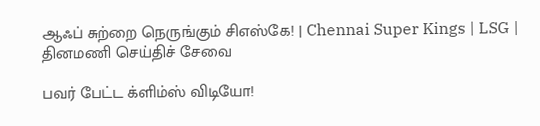ஆஃப் சுற்றை நெருங்கும் சிஎஸ்கே! | Chennai Super Kings | LSG |
தினமணி செய்திச் சேவை

பவர் பேட்ட க்ளிம்ஸ் விடியோ!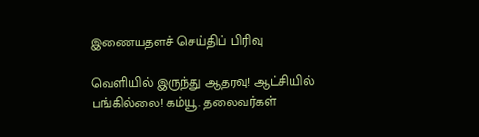இணையதளச் செய்திப் பிரிவு

வெளியில் இருந்து ஆதரவு! ஆட்சியில் பங்கில்லை! கம்யூ. தலைவர்கள்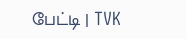பேட்டி | TVK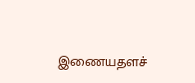இணையதளச்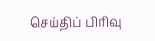செய்திப் பிரிவு